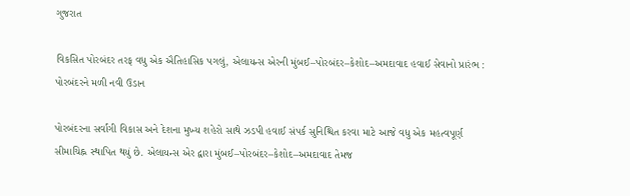ગુજરાત

વિકસિત પોરબંદર તરફ વધુ એક ઐતિહાસિક પગલું, એલાયન્સ એરની મુંબઈ–પોરબંદર–કેશોદ–અમદાવાદ હવાઈ સેવાનો પ્રારંભ : પોરબંદરને મળી નવી ઉડાન

પોરબંદરના સર્વાંગી વિકાસ અને દેશના મુખ્ય શહેરો સાથે ઝડપી હવાઈ સંપર્ક સુનિશ્ચિત કરવા માટે આજે વધુ એક મહત્વપૂર્ણ સીમાચિહ્ન સ્થાપિત થયું છે. એલાયન્સ એર દ્વારા મુંબઈ–પોરબંદર–કેશોદ–અમદાવાદ તેમજ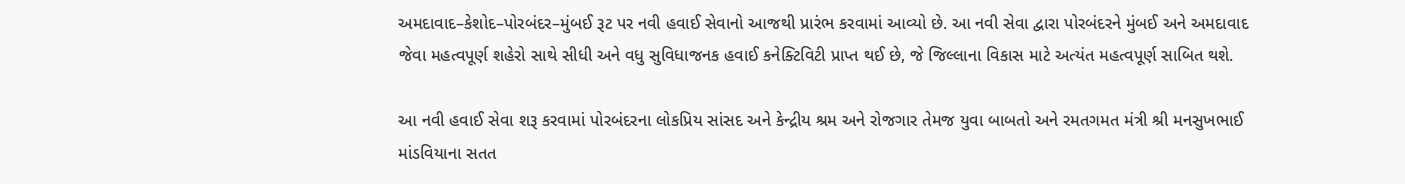અમદાવાદ–કેશોદ–પોરબંદર–મુંબઈ રૂટ પર નવી હવાઈ સેવાનો આજથી પ્રારંભ કરવામાં આવ્યો છે. આ નવી સેવા દ્વારા પોરબંદરને મુંબઈ અને અમદાવાદ જેવા મહત્વપૂર્ણ શહેરો સાથે સીધી અને વધુ સુવિધાજનક હવાઈ કનેક્ટિવિટી પ્રાપ્ત થઈ છે, જે જિલ્લાના વિકાસ માટે અત્યંત મહત્વપૂર્ણ સાબિત થશે.

આ નવી હવાઈ સેવા શરૂ કરવામાં પોરબંદરના લોકપ્રિય સાંસદ અને કેન્દ્રીય શ્રમ અને રોજગાર તેમજ યુવા બાબતો અને રમતગમત મંત્રી શ્રી મનસુખભાઈ માંડવિયાના સતત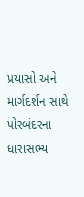પ્રયાસો અને માર્ગદર્શન સાથે પોરબંદરના ધારાસભ્ય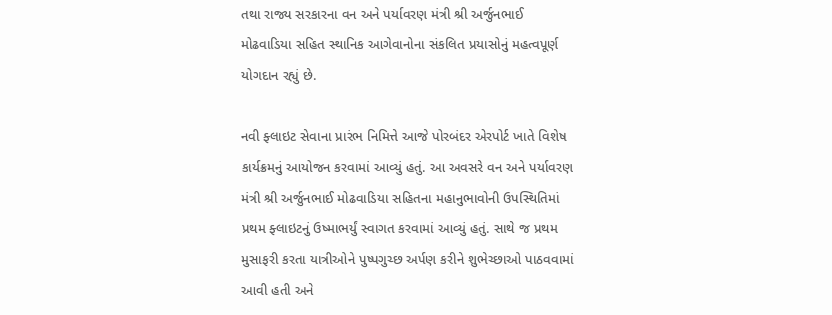તથા રાજ્ય સરકારના વન અને પર્યાવરણ મંત્રી શ્રી અર્જુનભાઈ મોઢવાડિયા સહિત સ્થાનિક આગેવાનોના સંકલિત પ્રયાસોનું મહત્વપૂર્ણ યોગદાન રહ્યું છે.

નવી ફ્લાઇટ સેવાના પ્રારંભ નિમિત્તે આજે પોરબંદર એરપોર્ટ ખાતે વિશેષ કાર્યક્રમનું આયોજન કરવામાં આવ્યું હતું. આ અવસરે વન અને પર્યાવરણ મંત્રી શ્રી અર્જુનભાઈ મોઢવાડિયા સહિતના મહાનુભાવોની ઉપસ્થિતિમાં પ્રથમ ફ્લાઇટનું ઉષ્માભર્યું સ્વાગત કરવામાં આવ્યું હતું. સાથે જ પ્રથમ મુસાફરી કરતા યાત્રીઓને પુષ્પગુચ્છ અર્પણ કરીને શુભેચ્છાઓ પાઠવવામાં આવી હતી અને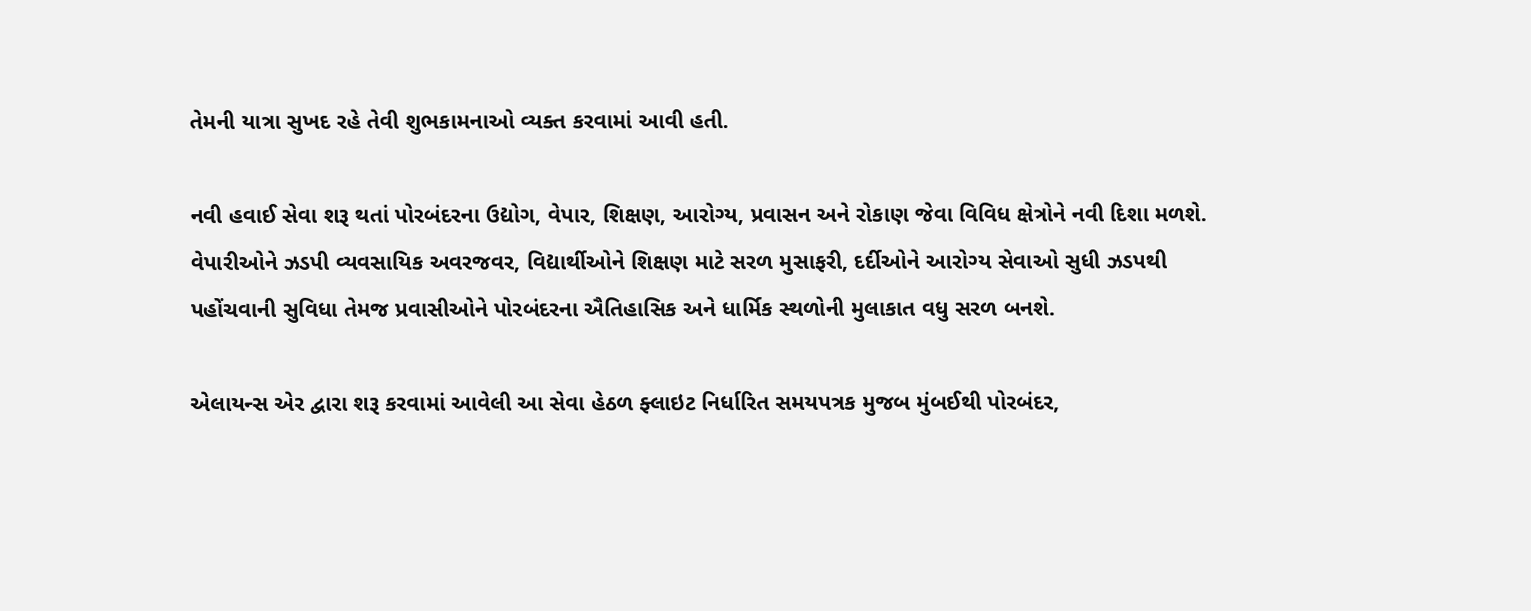તેમની યાત્રા સુખદ રહે તેવી શુભકામનાઓ વ્યક્ત કરવામાં આવી હતી.

નવી હવાઈ સેવા શરૂ થતાં પોરબંદરના ઉદ્યોગ, વેપાર, શિક્ષણ, આરોગ્ય, પ્રવાસન અને રોકાણ જેવા વિવિધ ક્ષેત્રોને નવી દિશા મળશે. વેપારીઓને ઝડપી વ્યવસાયિક અવરજવર, વિદ્યાર્થીઓને શિક્ષણ માટે સરળ મુસાફરી, દર્દીઓને આરોગ્ય સેવાઓ સુધી ઝડપથી પહોંચવાની સુવિધા તેમજ પ્રવાસીઓને પોરબંદરના ઐતિહાસિક અને ધાર્મિક સ્થળોની મુલાકાત વધુ સરળ બનશે.

એલાયન્સ એર દ્વારા શરૂ કરવામાં આવેલી આ સેવા હેઠળ ફ્લાઇટ નિર્ધારિત સમયપત્રક મુજબ મુંબઈથી પોરબંદર,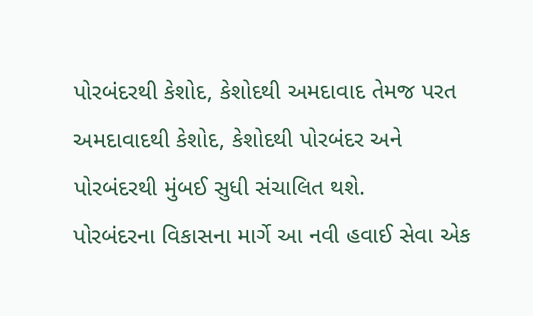પોરબંદરથી કેશોદ, કેશોદથી અમદાવાદ તેમજ પરત અમદાવાદથી કેશોદ, કેશોદથી પોરબંદર અને પોરબંદરથી મુંબઈ સુધી સંચાલિત થશે.
પોરબંદરના વિકાસના માર્ગે આ નવી હવાઈ સેવા એક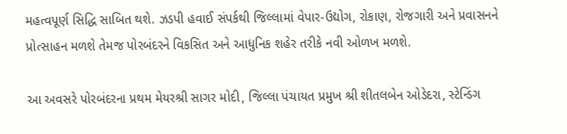મહત્વપૂર્ણ સિદ્ધિ સાબિત થશે. ઝડપી હવાઈ સંપર્કથી જિલ્લામાં વેપાર-ઉદ્યોગ, રોકાણ, રોજગારી અને પ્રવાસનને પ્રોત્સાહન મળશે તેમજ પોરબંદરને વિકસિત અને આધુનિક શહેર તરીકે નવી ઓળખ મળશે.

આ અવસરે પોરબંદરના પ્રથમ મેયરશ્રી સાગર મોદી, જિલ્લા પંચાયત પ્રમુખ શ્રી શીતલબેન ઓડેદરા, સ્ટેન્ડિંગ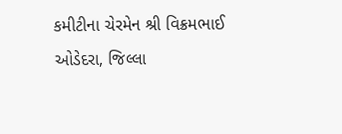કમીટીના ચેરમેન શ્રી વિક્રમભાઈ ઓડેદરા, જિલ્લા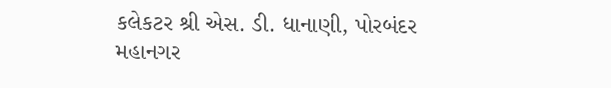કલેકટર શ્રી એસ. ડી. ધાનાણી, પોરબંદર મહાનગર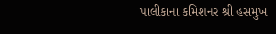પાલીકાના કમિશનર શ્રી હસમુખ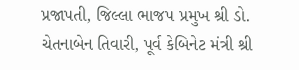પ્રજાપતી, જિલ્લા ભાજપ પ્રમુખ શ્રી ડો. ચેતનાબેન તિવારી, પૂર્વ કેબિનેટ મંત્રી શ્રી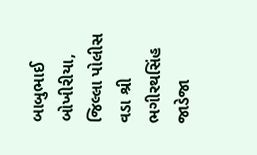બાબુભાઈ બોખીરીયા, જિલ્લા પોલીસ વડા શ્રી ભગીરથસિંહ જાડેજા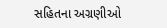સહિતના અગ્રણીઓ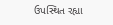ઉપસ્થિત રહ્યા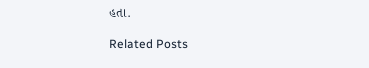હતા.

Related Posts